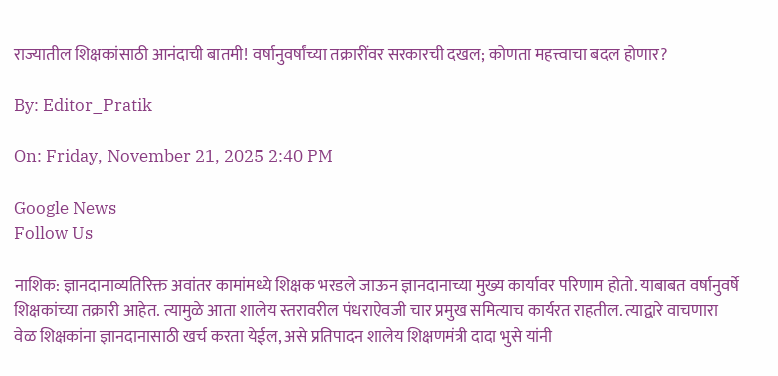राज्यातील शिक्षकांसाठी आनंदाची बातमी! वर्षानुवर्षांच्या तक्रारींवर सरकारची दखल; कोणता महत्त्वाचा बदल होणार?

By: Editor_Pratik

On: Friday, November 21, 2025 2:40 PM

Google News
Follow Us

नाशिक: ज्ञानदानाव्यतिरिक्त अवांतर कामांमध्ये शिक्षक भरडले जाऊन ज्ञानदानाच्या मुख्य कार्यावर परिणाम होतो. याबाबत वर्षानुवर्षे शिक्षकांच्या तक्रारी आहेत. त्यामुळे आता शालेय स्तरावरील पंधराऐवजी चार प्रमुख समित्याच कार्यरत राहतील. त्याद्वारे वाचणारा वेळ शिक्षकांना ज्ञानदानासाठी खर्च करता येईल, असे प्रतिपादन शालेय शिक्षणमंत्री दादा भुसे यांनी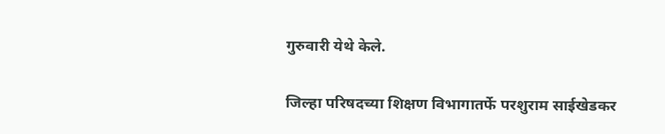गुरुवारी येथे केले.

जिल्हा परिषदच्या शिक्षण विभागातर्फे परशुराम साईखेडकर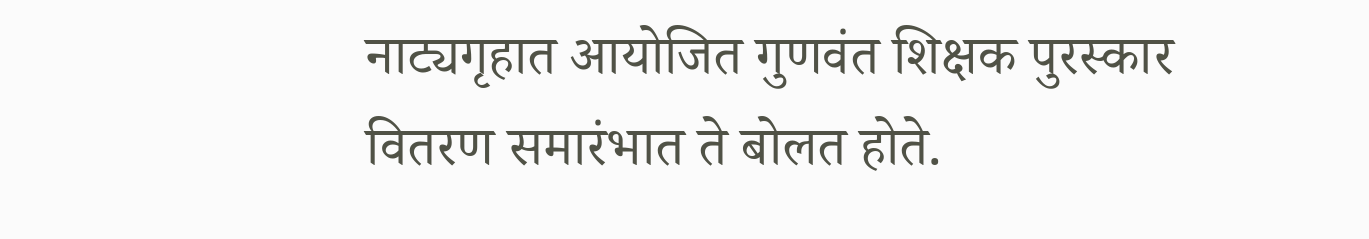नाट्यगृहात आयोजित गुणवंत शिक्षक पुरस्कार वितरण समारंभात ते बोलत होते.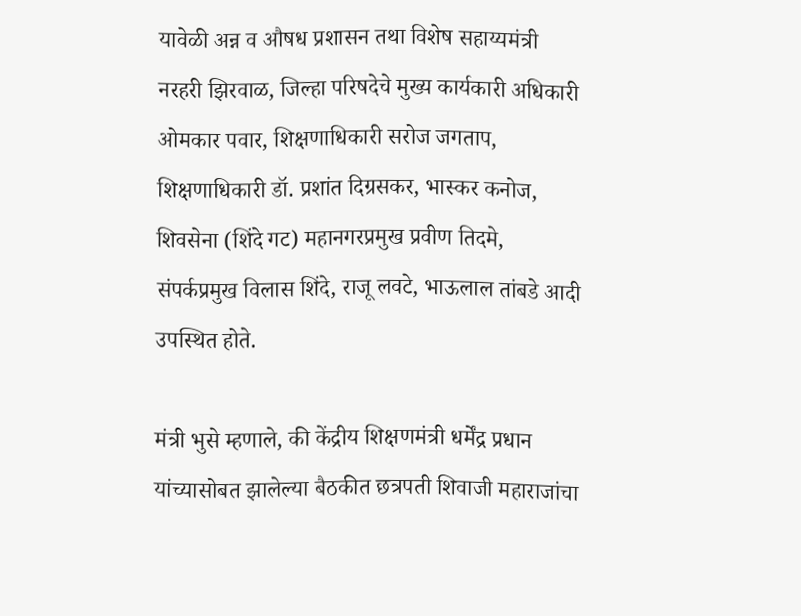यावेळी अन्न व औषध प्रशासन तथा विशेष सहाय्यमंत्री नरहरी झिरवाळ, जिल्हा परिषदेचे मुख्य कार्यकारी अधिकारी ओमकार पवार, शिक्षणाधिकारी सरोज जगताप, शिक्षणाधिकारी डॉ. प्रशांत दिग्रसकर, भास्कर कनोज, शिवसेना (शिंदे गट) महानगरप्रमुख प्रवीण तिदमे, संपर्कप्रमुख विलास शिंदे, राजू लवटे, भाऊलाल तांबडे आदी उपस्थित होते.

मंत्री भुसे म्हणाले, की केंद्रीय शिक्षणमंत्री धर्मेंद्र प्रधान यांच्यासोबत झालेल्या बैठकीत छत्रपती शिवाजी महाराजांचा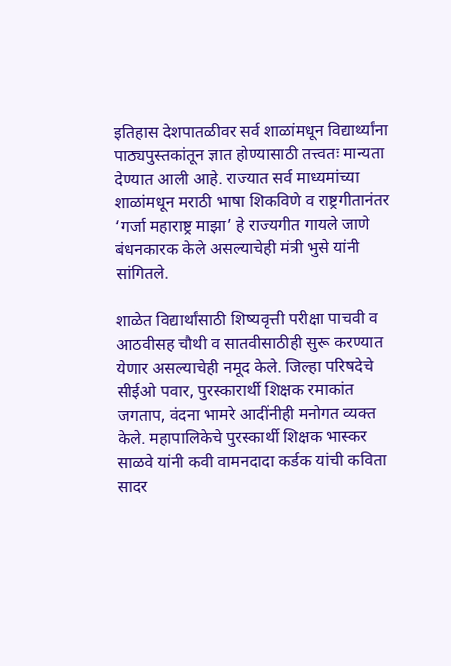इतिहास देशपातळीवर सर्व शाळांमधून विद्यार्थ्यांना पाठ्यपुस्तकांतून ज्ञात होण्यासाठी तत्त्वतः मान्यता देण्यात आली आहे. राज्यात सर्व माध्यमांच्या शाळांमधून मराठी भाषा शिकविणे व राष्ट्रगीतानंतर ‘गर्जा महाराष्ट्र माझा’ हे राज्यगीत गायले जाणे बंधनकारक केले असल्याचेही मंत्री भुसे यांनी सांगितले.

शाळेत विद्यार्थांसाठी शिष्यवृत्ती परीक्षा पाचवी व आठवीसह चौथी व सातवीसाठीही सुरू करण्यात येणार असल्याचेही नमूद केले. जिल्हा परिषदेचे सीईओ पवार, पुरस्कारार्थी शिक्षक रमाकांत जगताप, वंदना भामरे आदींनीही मनोगत व्यक्त केले. महापालिकेचे पुरस्कार्थी शिक्षक भास्कर साळवे यांनी कवी वामनदादा कर्डक यांची कविता सादर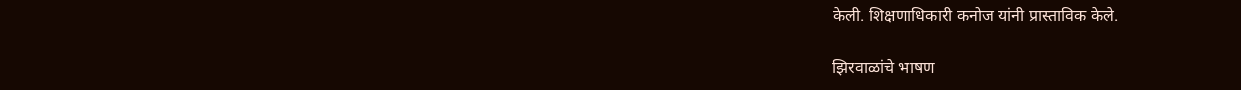केली. शिक्षणाधिकारी कनोज यांनी प्रास्ताविक केले.

झिरवाळांचे भाषण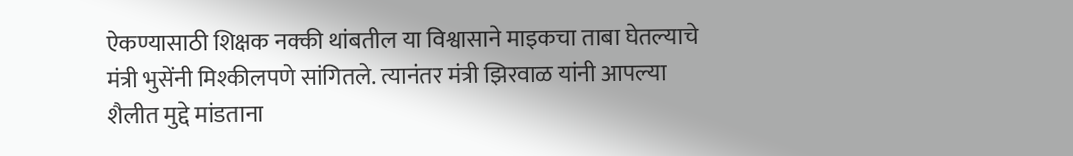ऐकण्यासाठी शिक्षक नक्की थांबतील या विश्वासाने माइकचा ताबा घेतल्याचे मंत्री भुसेंनी मिश्कीलपणे सांगितले. त्यानंतर मंत्री झिरवाळ यांनी आपल्या शैलीत मुद्दे मांडताना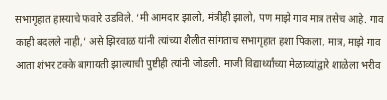सभागृहात हास्याचे फवारे उडविले. ‘मी आमदार झालो, मंत्रीही झालो, पण माझे गाव मात्र तसेच आहे. गाव काही बदलले नाही,’ असे झिरवाळ यांनी त्यांच्या शैलीत सांगताच सभागृहात हशा पिकला. मात्र, माझे गाव आता शंभर टक्के बागायती झाल्याची पुष्टीही त्यांनी जोडली. माजी विद्यार्थ्यांच्या मेळाव्यांद्वारे शाळेला भरीव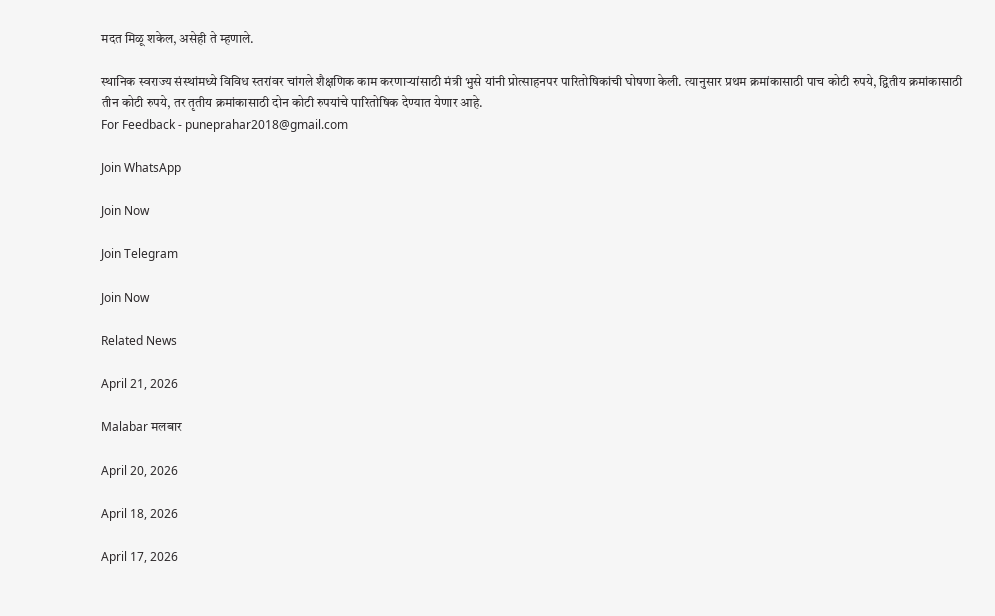मदत मिळू शकेल, असेही ते म्हणाले.

स्थानिक स्वराज्य संस्थांमध्ये विविध स्तरांवर चांगले शैक्षणिक काम करणाऱ्यांसाठी मंत्री भुसे यांनी प्रोत्साहनपर पारितोषिकांची घोषणा केली. त्यानुसार प्रथम क्रमांकासाठी पाच कोटी रुपये, द्वितीय क्रमांकासाठी तीन कोटी रुपये, तर तृतीय क्रमांकासाठी दोन कोटी रुपयांचे पारितोषिक देण्यात येणार आहे.
For Feedback - puneprahar2018@gmail.com

Join WhatsApp

Join Now

Join Telegram

Join Now

Related News

April 21, 2026

Malabar मलबार

April 20, 2026

April 18, 2026

April 17, 2026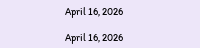April 16, 2026

April 16, 2026